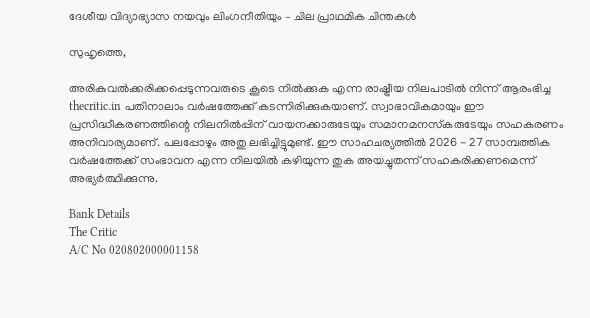ദേശീയ വിദ്യാഭ്യാസ നയവും ലിംഗനീതിയും – ചില പ്രാഥമിക ചിന്തകള്‍

സുഹൃത്തെ,

അരികുവല്‍ക്കരിക്കപ്പെടുന്നവരുടെ കൂടെ നില്‍ക്കുക എന്ന രാഷ്ട്രീയ നിലപാടില്‍ നിന്ന് ആരംഭിച്ച thecritic.in പതിനാലാം വര്‍ഷത്തേക്ക് കടന്നിരിക്കുകയാണ്. സ്വാഭാവികമായും ഈ പ്രസിദ്ധീകരണത്തിന്റെ നിലനില്‍പ്പിന് വായനക്കാരുടേയും സമാനമനസ്‌കരുടേയും സഹകരണം അനിവാര്യമാണ്. പലപ്പോഴും അതു ലഭിച്ചിട്ടുമുണ്ട്. ഈ സാഹചര്യത്തില്‍ 2026 - 27 സാമ്പത്തിക വര്‍ഷത്തേക്ക് സംഭാവന എന്ന നിലയില്‍ കഴിയുന്ന തുക അയച്ചുതന്ന് സഹകരിക്കണമെന്ന് അഭ്യര്‍ത്ഥിക്കുന്നു.

Bank Details
The Critic
A/C No 020802000001158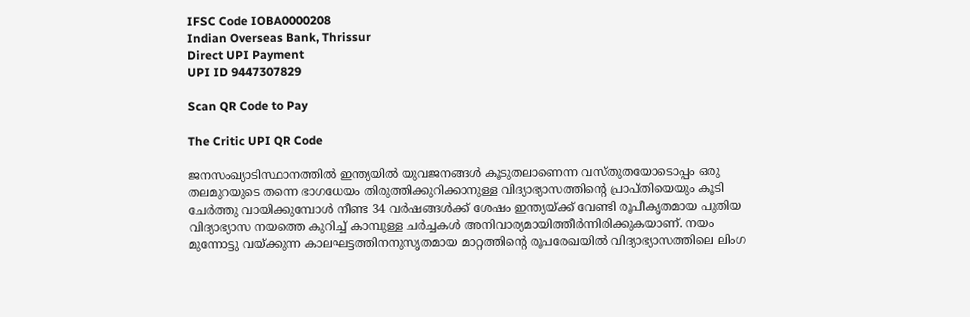IFSC Code IOBA0000208
Indian Overseas Bank, Thrissur
Direct UPI Payment
UPI ID 9447307829

Scan QR Code to Pay

The Critic UPI QR Code

ജനസംഖ്യാടിസ്ഥാനത്തില്‍ ഇന്ത്യയില്‍ യുവജനങ്ങള്‍ കൂടുതലാണെന്ന വസ്തുതയോടൊപ്പം ഒരു തലമുറയുടെ തന്നെ ഭാഗധേയം തിരുത്തിക്കുറിക്കാനുള്ള വിദ്യാഭ്യാസത്തിന്റെ പ്രാപ്തിയെയും കൂടി ചേര്‍ത്തു വായിക്കുമ്പോള്‍ നീണ്ട 34 വര്‍ഷങ്ങള്‍ക്ക് ശേഷം ഇന്ത്യയ്ക്ക് വേണ്ടി രൂപീകൃതമായ പുതിയ വിദ്യാഭ്യാസ നയത്തെ കുറിച്ച് കാമ്പുള്ള ചര്‍ച്ചകള്‍ അനിവാര്യമായിത്തീര്‍ന്നിരിക്കുകയാണ്. നയം മുന്നോട്ടു വയ്ക്കുന്ന കാലഘട്ടത്തിനനുസൃതമായ മാറ്റത്തിന്റെ രൂപരേഖയില്‍ വിദ്യാഭ്യാസത്തിലെ ലിംഗ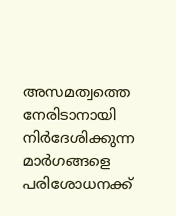അസമത്വത്തെ നേരിടാനായി നിര്‍ദേശിക്കുന്ന മാര്‍ഗങ്ങളെ പരിശോധനക്ക്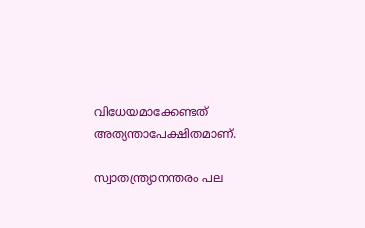വിധേയമാക്കേണ്ടത് അത്യന്താപേക്ഷിതമാണ്.

സ്വാതന്ത്ര്യാനന്തരം പല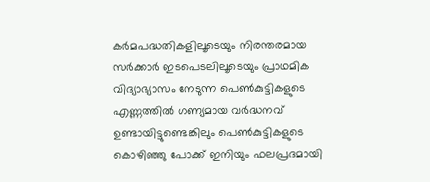കര്‍മപദ്ധതികളിലൂടെയും നിരന്തരമായ സര്‍ക്കാര്‍ ഇടപെടലിലൂടെയും പ്രാഥമിക വിദ്യാഭ്യാസം നേടുന്ന പെണ്‍കുട്ടികളുടെ എണ്ണത്തില്‍ ഗണ്യമായ വര്‍ദ്ധനവ് ഉണ്ടായിട്ടുണ്ടെങ്കിലും പെണ്‍കുട്ടികളുടെ കൊഴിഞ്ഞു പോക്ക് ഇനിയും ഫലപ്രദമായി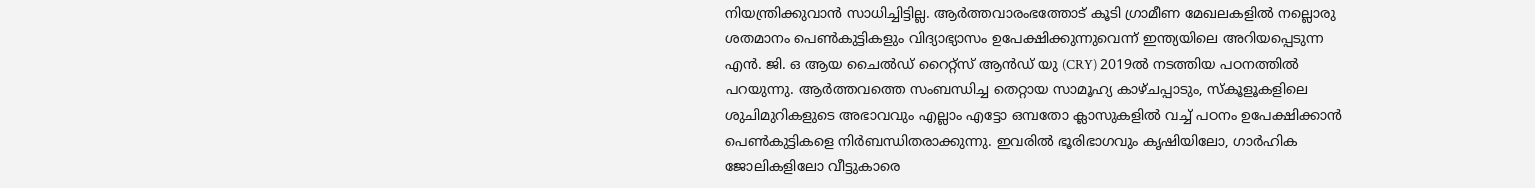നിയന്ത്രിക്കുവാന്‍ സാധിച്ചിട്ടില്ല. ആര്‍ത്തവാരംഭത്തോട് കൂടി ഗ്രാമീണ മേഖലകളില്‍ നല്ലൊരു ശതമാനം പെണ്‍കുട്ടികളും വിദ്യാഭ്യാസം ഉപേക്ഷിക്കുന്നുവെന്ന് ഇന്ത്യയിലെ അറിയപ്പെടുന്ന എന്‍. ജി. ഒ ആയ ചൈല്‍ഡ് റൈറ്റ്‌സ് ആന്‍ഡ് യു (CRY) 2019ല്‍ നടത്തിയ പഠനത്തില്‍ പറയുന്നു. ആര്‍ത്തവത്തെ സംബന്ധിച്ച തെറ്റായ സാമൂഹ്യ കാഴ്ചപ്പാടും, സ്‌കൂളൂകളിലെ ശുചിമുറികളുടെ അഭാവവും എല്ലാം എട്ടോ ഒമ്പതോ ക്ലാസുകളില്‍ വച്ച് പഠനം ഉപേക്ഷിക്കാന്‍ പെണ്‍കുട്ടികളെ നിര്‍ബന്ധിതരാക്കുന്നു. ഇവരില്‍ ഭൂരിഭാഗവും കൃഷിയിലോ, ഗാര്‍ഹിക ജോലികളിലോ വീട്ടുകാരെ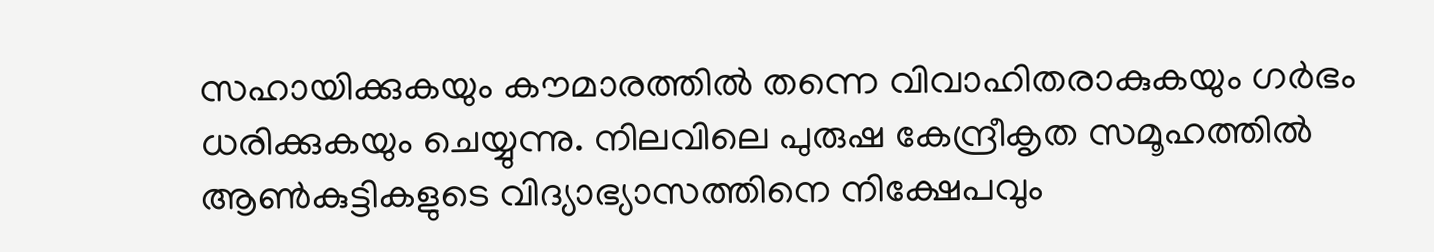സഹായിക്കുകയും കൗമാരത്തില്‍ തന്നെ വിവാഹിതരാകുകയും ഗര്‍ഭം ധരിക്കുകയും ചെയ്യുന്നു. നിലവിലെ പുരുഷ കേന്ദ്രീകൃത സമൂഹത്തില്‍ ആണ്‍കുട്ടികളുടെ വിദ്യാഭ്യാസത്തിനെ നിക്ഷേപവും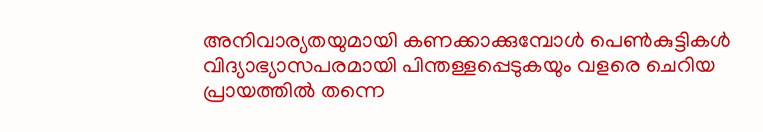അനിവാര്യതയുമായി കണക്കാക്കുമ്പോള്‍ പെണ്‍കുട്ടികള്‍ വിദ്യാഭ്യാസപരമായി പിന്തള്ളപ്പെടുകയും വളരെ ചെറിയ പ്രായത്തില്‍ തന്നെ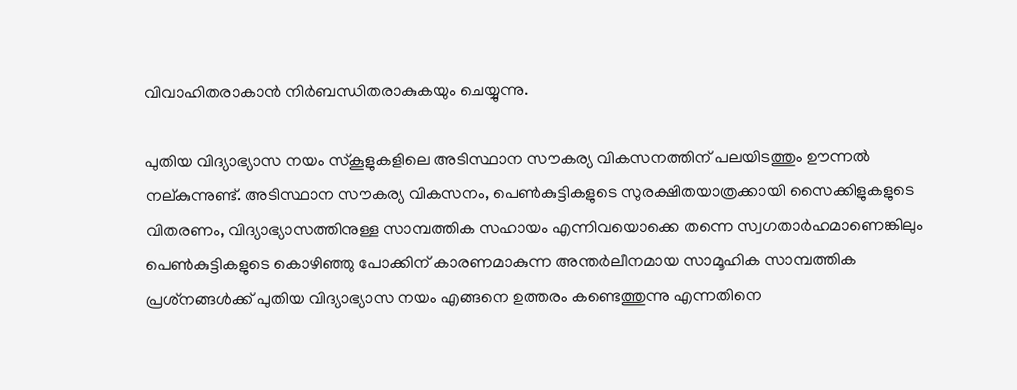വിവാഹിതരാകാന്‍ നിര്‍ബന്ധിതരാകുകയും ചെയ്യുന്നു.

പുതിയ വിദ്യാഭ്യാസ നയം സ്‌കൂളുകളിലെ അടിസ്ഥാന സൗകര്യ വികസനത്തിന് പലയിടത്തും ഊന്നല്‍ നല്കുന്നുണ്ട്. അടിസ്ഥാന സൗകര്യ വികസനം, പെണ്‍കുട്ടികളുടെ സുരക്ഷിതയാത്രക്കായി സൈക്കിളുകളുടെ വിതരണം, വിദ്യാഭ്യാസത്തിനുള്ള സാമ്പത്തിക സഹായം എന്നിവയൊക്കെ തന്നെ സ്വഗതാര്‍ഹമാണെങ്കിലും പെണ്‍കുട്ടികളുടെ കൊഴിഞ്ഞു പോക്കിന് കാരണമാകുന്ന അന്തര്‍ലീനമായ സാമൂഹിക സാമ്പത്തിക പ്രശ്‌നങ്ങള്‍ക്ക് പുതിയ വിദ്യാഭ്യാസ നയം എങ്ങനെ ഉത്തരം കണ്ടെത്തുന്നു എന്നതിനെ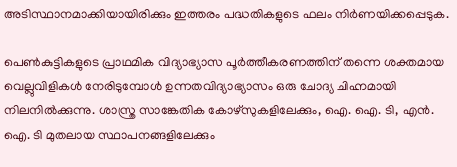അടിസ്ഥാനമാക്കിയായിരിക്കും ഇത്തരം പദ്ധതികളുടെ ഫലം നിര്‍ണയിക്കപ്പെടുക.

പെണ്‍കുട്ടികളുടെ പ്രാഥമിക വിദ്യാഭ്യാസ പൂര്‍ത്തീകരണത്തിന് തന്നെ ശക്തമായ വെല്ലുവിളികള്‍ നേരിടുമ്പോള്‍ ഉന്നതവിദ്യാഭ്യാസം ഒരു ചോദ്യ ചിഹ്നമായി നിലനില്‍ക്കുന്നു. ശാസ്ത്ര സാങ്കേതിക കോഴ്‌സുകളിലേക്കും, ഐ. ഐ. ടി, എന്‍. ഐ. ടി മുതലായ സ്ഥാപനങ്ങളിലേക്കും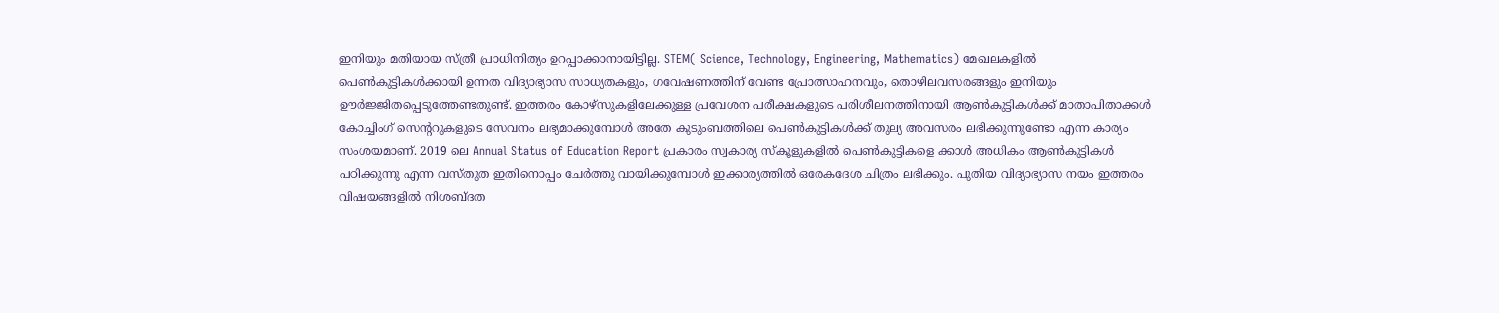ഇനിയും മതിയായ സ്ത്രീ പ്രാധിനിത്യം ഉറപ്പാക്കാനായിട്ടില്ല. STEM( Science, Technology, Engineering, Mathematics) മേഖലകളില്‍ പെണ്‍കുട്ടികള്‍ക്കായി ഉന്നത വിദ്യാഭ്യാസ സാധ്യതകളും, ഗവേഷണത്തിന് വേണ്ട പ്രോത്സാഹനവും, തൊഴിലവസരങ്ങളും ഇനിയും ഊര്‍ജ്ജിതപ്പെടുത്തേണ്ടതുണ്ട്. ഇത്തരം കോഴ്‌സുകളിലേക്കുള്ള പ്രവേശന പരീക്ഷകളുടെ പരിശീലനത്തിനായി ആണ്‍കുട്ടികള്‍ക്ക് മാതാപിതാക്കള്‍ കോച്ചിംഗ് സെന്ററുകളുടെ സേവനം ലഭ്യമാക്കുമ്പോള്‍ അതേ കുടുംബത്തിലെ പെണ്‍കുട്ടികള്‍ക്ക് തുല്യ അവസരം ലഭിക്കുന്നുണ്ടോ എന്ന കാര്യം സംശയമാണ്. 2019 ലെ Annual Status of Education Report പ്രകാരം സ്വകാര്യ സ്‌കൂളുകളില്‍ പെണ്‍കുട്ടികളെ ക്കാള്‍ അധികം ആണ്‍കുട്ടികള്‍ പഠിക്കുന്നു എന്ന വസ്തുത ഇതിനൊപ്പം ചേര്‍ത്തു വായിക്കുമ്പോള്‍ ഇക്കാര്യത്തില്‍ ഒരേകദേശ ചിത്രം ലഭിക്കും. പുതിയ വിദ്യാഭ്യാസ നയം ഇത്തരം വിഷയങ്ങളില്‍ നിശബ്ദത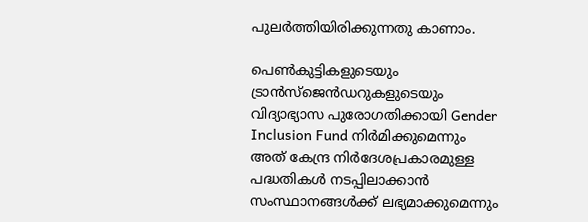പുലര്‍ത്തിയിരിക്കുന്നതു കാണാം.

പെണ്‍കുട്ടികളുടെയും ട്രാന്‍സ്‌ജെന്‍ഡറുകളുടെയും വിദ്യാഭ്യാസ പുരോഗതിക്കായി Gender Inclusion Fund നിര്‍മിക്കുമെന്നും അത് കേന്ദ്ര നിര്‍ദേശപ്രകാരമുള്ള പദ്ധതികള്‍ നടപ്പിലാക്കാന്‍ സംസ്ഥാനങ്ങള്‍ക്ക് ലഭ്യമാക്കുമെന്നും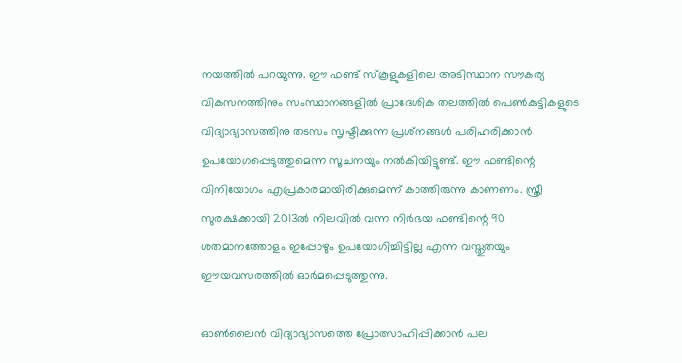നയത്തില്‍ പറയുന്നു. ഈ ഫണ്ട് സ്‌കൂളുകളിലെ അടിസ്ഥാന സൗകര്യ വികസനത്തിനും സംസ്ഥാനങ്ങളില്‍ പ്രാദേശിക തലത്തില്‍ പെണ്‍കുട്ടികളുടെ വിദ്യാഭ്യാസത്തിനു തടസം സൃഷ്ടിക്കുന്ന പ്രശ്‌നങ്ങള്‍ പരിഹരിക്കാന്‍ ഉപയോഗപ്പെടുത്തുമെന്ന സൂചനയും നല്‍കിയിട്ടുണ്ട്. ഈ ഫണ്ടിന്റെ വിനിയോഗം എപ്രകാരമായിരിക്കുമെന്ന് കാത്തിരുന്നു കാണണം. സ്ത്രീ സുരക്ഷക്കായി 2013ല്‍ നിലവില്‍ വന്ന നിര്‍ഭയ ഫണ്ടിന്റെ 90 ശതമാനത്തോളം ഇപ്പോഴും ഉപയോഗിച്ചിട്ടില്ല എന്ന വസ്തുതയും ഈയവസരത്തില്‍ ഓര്‍മപ്പെടുത്തുന്നു.

ഓണ്‍ലൈന്‍ വിദ്യാഭ്യാസത്തെ പ്രോത്സാഹിപ്പിക്കാന്‍ പല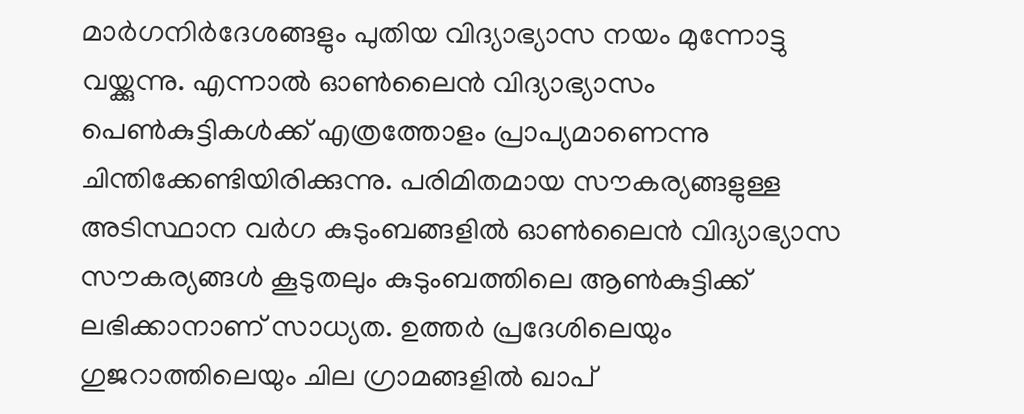മാര്‍ഗനിര്‍ദേശങ്ങളും പുതിയ വിദ്യാഭ്യാസ നയം മുന്നോട്ടു വയ്ക്കുന്നു. എന്നാല്‍ ഓണ്‍ലൈന്‍ വിദ്യാഭ്യാസം പെണ്‍കുട്ടികള്‍ക്ക് എത്രത്തോളം പ്രാപ്യമാണെന്നു ചിന്തിക്കേണ്ടിയിരിക്കുന്നു. പരിമിതമായ സൗകര്യങ്ങളുള്ള അടിസ്ഥാന വര്‍ഗ കുടുംബങ്ങളില്‍ ഓണ്‍ലൈന്‍ വിദ്യാഭ്യാസ സൗകര്യങ്ങള്‍ കൂടുതലും കുടുംബത്തിലെ ആണ്‍കുട്ടിക്ക് ലഭിക്കാനാണ് സാധ്യത. ഉത്തര്‍ പ്രദേശിലെയും ഗുജറാത്തിലെയും ചില ഗ്രാമങ്ങളില്‍ ഖാപ്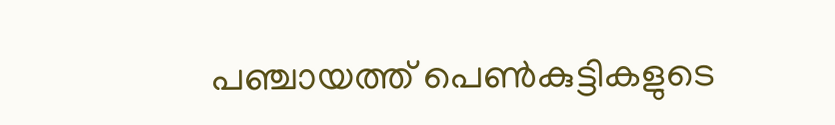പഞ്ചായത്ത് പെണ്‍കുട്ടികളുടെ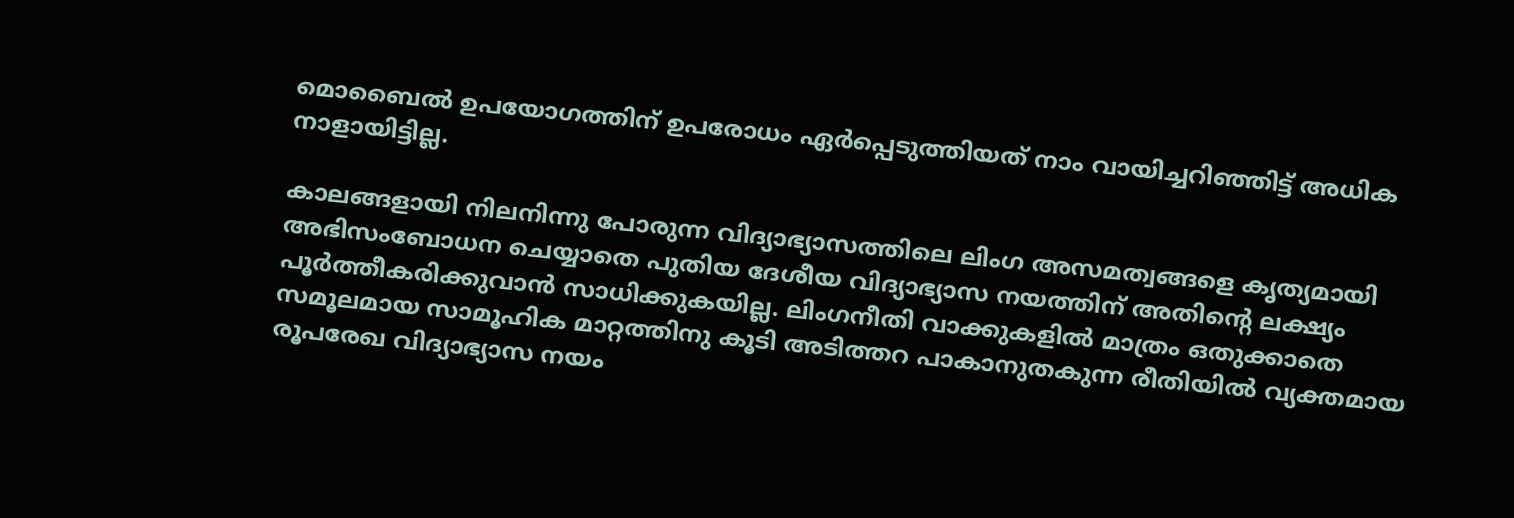മൊബൈല്‍ ഉപയോഗത്തിന് ഉപരോധം ഏര്‍പ്പെടുത്തിയത് നാം വായിച്ചറിഞ്ഞിട്ട് അധിക നാളായിട്ടില്ല.

കാലങ്ങളായി നിലനിന്നു പോരുന്ന വിദ്യാഭ്യാസത്തിലെ ലിംഗ അസമത്വങ്ങളെ കൃത്യമായി അഭിസംബോധന ചെയ്യാതെ പുതിയ ദേശീയ വിദ്യാഭ്യാസ നയത്തിന് അതിന്റെ ലക്ഷ്യം പൂര്‍ത്തീകരിക്കുവാന്‍ സാധിക്കുകയില്ല. ലിംഗനീതി വാക്കുകളില്‍ മാത്രം ഒതുക്കാതെ സമൂലമായ സാമൂഹിക മാറ്റത്തിനു കൂടി അടിത്തറ പാകാനുതകുന്ന രീതിയില്‍ വ്യക്തമായ രൂപരേഖ വിദ്യാഭ്യാസ നയം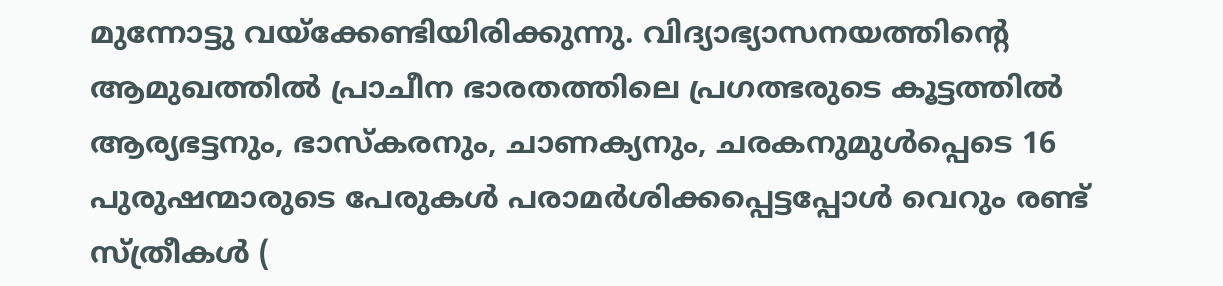മുന്നോട്ടു വയ്ക്കേണ്ടിയിരിക്കുന്നു. വിദ്യാഭ്യാസനയത്തിന്റെ ആമുഖത്തില്‍ പ്രാചീന ഭാരതത്തിലെ പ്രഗത്ഭരുടെ കൂട്ടത്തില്‍ ആര്യഭട്ടനും, ഭാസ്‌കരനും, ചാണക്യനും, ചരകനുമുള്‍പ്പെടെ 16 പുരുഷന്മാരുടെ പേരുകള്‍ പരാമര്‍ശിക്കപ്പെട്ടപ്പോള്‍ വെറും രണ്ട് സ്ത്രീകള്‍ (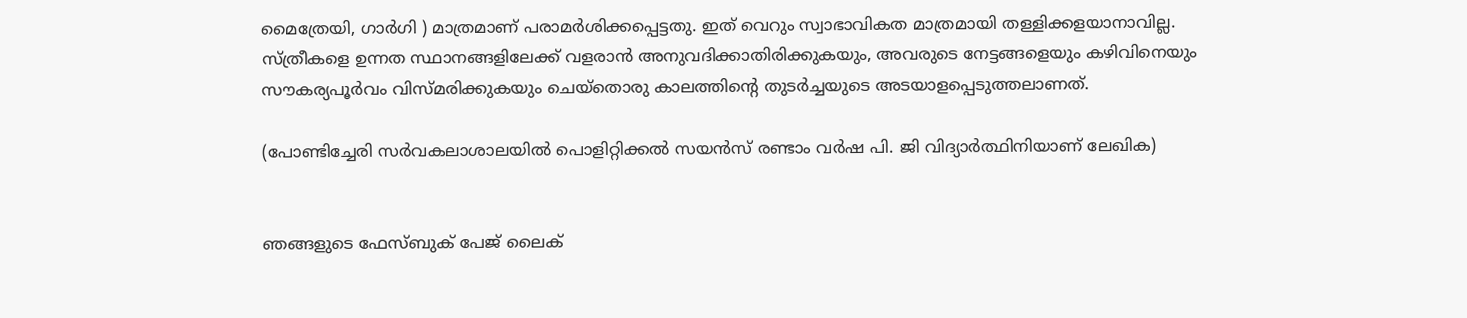മൈത്രേയി, ഗാര്‍ഗി ) മാത്രമാണ് പരാമര്‍ശിക്കപ്പെട്ടതു. ഇത് വെറും സ്വാഭാവികത മാത്രമായി തള്ളിക്കളയാനാവില്ല. സ്ത്രീകളെ ഉന്നത സ്ഥാനങ്ങളിലേക്ക് വളരാന്‍ അനുവദിക്കാതിരിക്കുകയും, അവരുടെ നേട്ടങ്ങളെയും കഴിവിനെയും സൗകര്യപൂര്‍വം വിസ്മരിക്കുകയും ചെയ്‌തൊരു കാലത്തിന്റെ തുടര്‍ച്ചയുടെ അടയാളപ്പെടുത്തലാണത്.

(പോണ്ടിച്ചേരി സര്‍വകലാശാലയില്‍ പൊളിറ്റിക്കല്‍ സയന്‍സ് രണ്ടാം വര്‍ഷ പി. ജി വിദ്യാര്‍ത്ഥിനിയാണ് ലേഖിക)


ഞങ്ങളുടെ ഫേസ്ബുക് പേജ് ലൈക്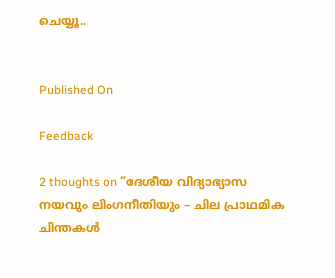ചെയ്യൂ..


Published On

Feedback

2 thoughts on “ദേശീയ വിദ്യാഭ്യാസ നയവും ലിംഗനീതിയും – ചില പ്രാഥമിക ചിന്തകള്‍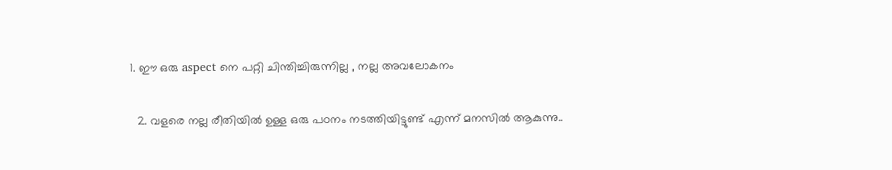1. ഈ ഒരു aspect നെ പറ്റി ചിന്തിച്ചിരുന്നില്ല , നല്ല അവലോകനം

  2. വളരെ നല്ല രീതിയില്‍ ഉള്ള ഒരു പഠനം നടത്തിയിട്ടുണ്ട് എന്ന് മനസില്‍ ആകുന്നു..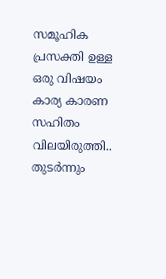സമൂഹിക പ്രസക്തി ഉള്ള ഒരു വിഷയം കാര്യ കാരണ സഹിതം വിലയിരുത്തി.. തുടര്‍ന്നും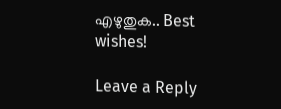എഴുതുക.. Best wishes!

Leave a Reply